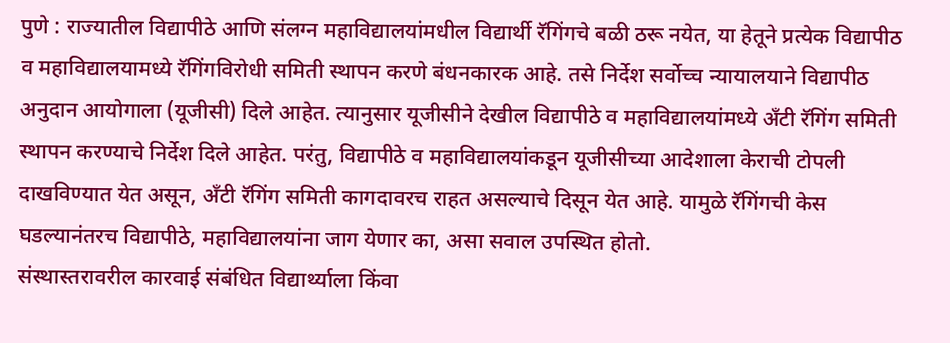पुणे : राज्यातील विद्यापीठे आणि संलग्न महाविद्यालयांमधील विद्यार्थी रॅगिंगचे बळी ठरू नयेत, या हेतूने प्रत्येक विद्यापीठ व महाविद्यालयामध्ये रॅगिंगविरोधी समिती स्थापन करणे बंधनकारक आहे. तसे निर्देश सर्वोच्च न्यायालयाने विद्यापीठ अनुदान आयोगाला (यूजीसी) दिले आहेत. त्यानुसार यूजीसीने देखील विद्यापीठे व महाविद्यालयांमध्ये अँटी रॅगिंग समिती स्थापन करण्याचे निर्देश दिले आहेत. परंतु, विद्यापीठे व महाविद्यालयांकडून यूजीसीच्या आदेशाला केराची टोपली दाखविण्यात येत असून, अँटी रॅगिंग समिती कागदावरच राहत असल्याचे दिसून येत आहे. यामुळे रॅगिंगची केस घडल्यानंतरच विद्यापीठे, महाविद्यालयांना जाग येणार का, असा सवाल उपस्थित होतो.
संस्थास्तरावरील कारवाई संबंधित विद्यार्थ्याला किंवा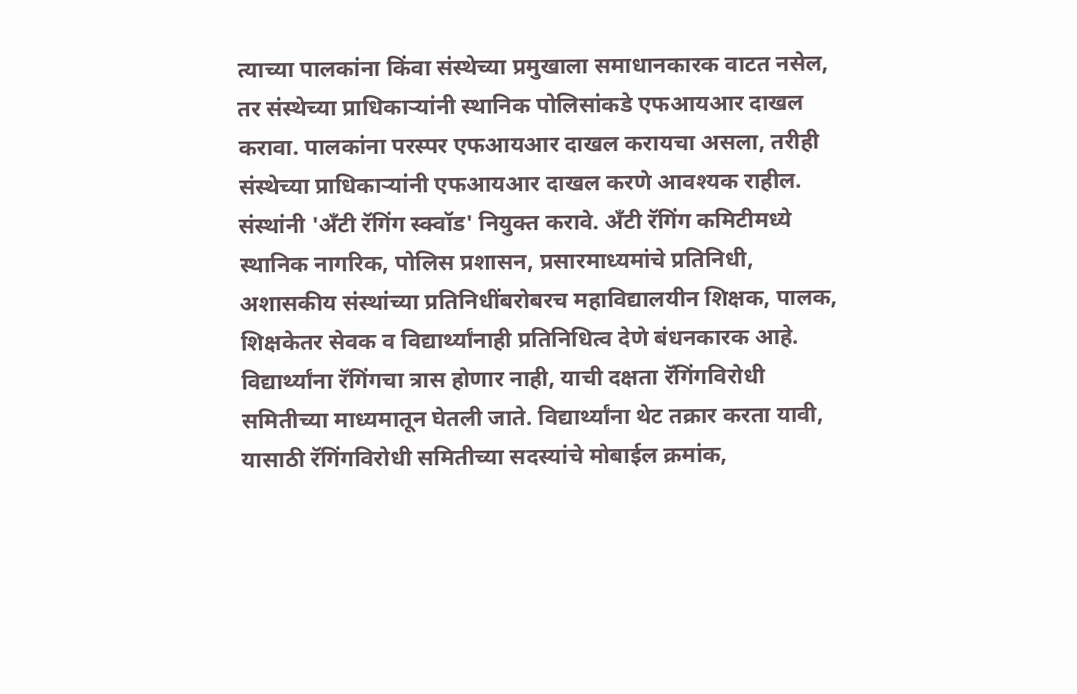त्याच्या पालकांना किंवा संस्थेच्या प्रमुखाला समाधानकारक वाटत नसेल, तर संस्थेच्या प्राधिकाऱ्यांनी स्थानिक पोलिसांकडे एफआयआर दाखल करावा. पालकांना परस्पर एफआयआर दाखल करायचा असला, तरीही संस्थेच्या प्राधिकाऱ्यांनी एफआयआर दाखल करणे आवश्यक राहील.
संस्थांनी 'अँटी रॅगिंग स्क्वॉड' नियुक्त करावे. अँटी रॅगिंग कमिटीमध्ये स्थानिक नागरिक, पोलिस प्रशासन, प्रसारमाध्यमांचे प्रतिनिधी, अशासकीय संस्थांच्या प्रतिनिधींबरोबरच महाविद्यालयीन शिक्षक, पालक, शिक्षकेतर सेवक व विद्यार्थ्यांनाही प्रतिनिधित्व देणे बंधनकारक आहे.
विद्यार्थ्यांना रॅगिंगचा त्रास होणार नाही, याची दक्षता रॅगिंगविरोधी समितीच्या माध्यमातून घेतली जाते. विद्यार्थ्यांना थेट तक्रार करता यावी, यासाठी रॅगिंगविरोधी समितीच्या सदस्यांचे मोबाईल क्रमांक,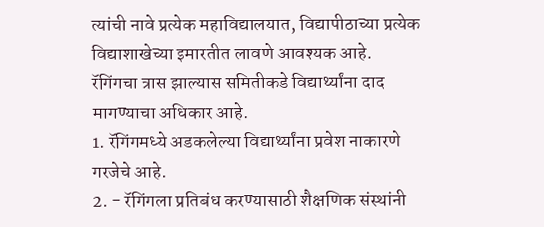त्यांची नावे प्रत्येक महाविद्यालयात, विद्यापीठाच्या प्रत्येक विद्याशाखेच्या इमारतीत लावणे आवश्यक आहे. रॅगिंगचा त्रास झाल्यास समितीकडे विद्यार्थ्यांना दाद मागण्याचा अधिकार आहे.
1. रॅगिंगमध्ये अडकलेल्या विद्यार्थ्यांना प्रवेश नाकारणे गरजेचे आहे.
2. - रॅगिंगला प्रतिबंध करण्यासाठी शैक्षणिक संस्थांनी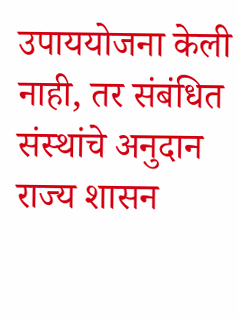उपाययोजना केली नाही, तर संबंधित संस्थांचे अनुदान राज्य शासन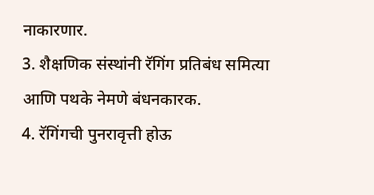नाकारणार.
3. शैक्षणिक संस्थांनी रॅगिंग प्रतिबंध समित्या आणि पथके नेमणे बंधनकारक.
4. रॅगिंगची पुनरावृत्ती होऊ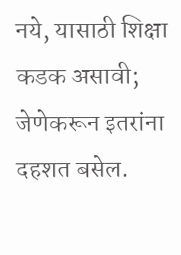नये, यासाठी शिक्षा कडक असावी; जेणेकरून इतरांना दहशत बसेल.